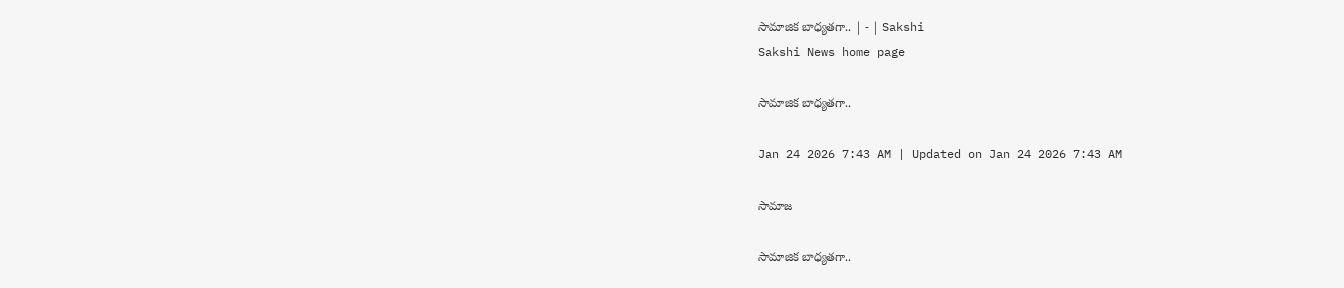సామాజిక బాధ్యతగా.. | - | Sakshi
Sakshi News home page

సామాజిక బాధ్యతగా..

Jan 24 2026 7:43 AM | Updated on Jan 24 2026 7:43 AM

సామాజ

సామాజిక బాధ్యతగా..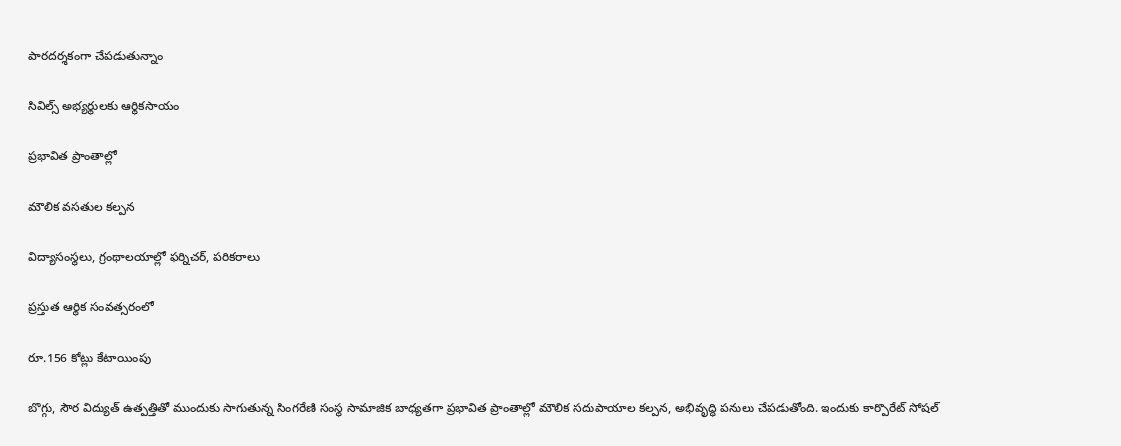పారదర్శకంగా చేపడుతున్నాం

సివిల్స్‌ అభ్యర్థులకు ఆర్థికసాయం

ప్రభావిత ప్రాంతాల్లో

మౌలిక వసతుల కల్పన

విద్యాసంస్థలు, గ్రంథాలయాల్లో ఫర్నిచర్‌, పరికరాలు

ప్రస్తుత ఆర్థిక సంవత్సరంలో

రూ.156 కోట్లు కేటాయింపు

బొగ్గు, సౌర విద్యుత్‌ ఉత్పత్తితో ముందుకు సాగుతున్న సింగరేణి సంస్థ సామాజిక బాధ్యతగా ప్రభావిత ప్రాంతాల్లో మౌలిక సదుపాయాల కల్పన, అభివృద్ధి పనులు చేపడుతోంది. ఇందుకు కార్పొరేట్‌ సోషల్‌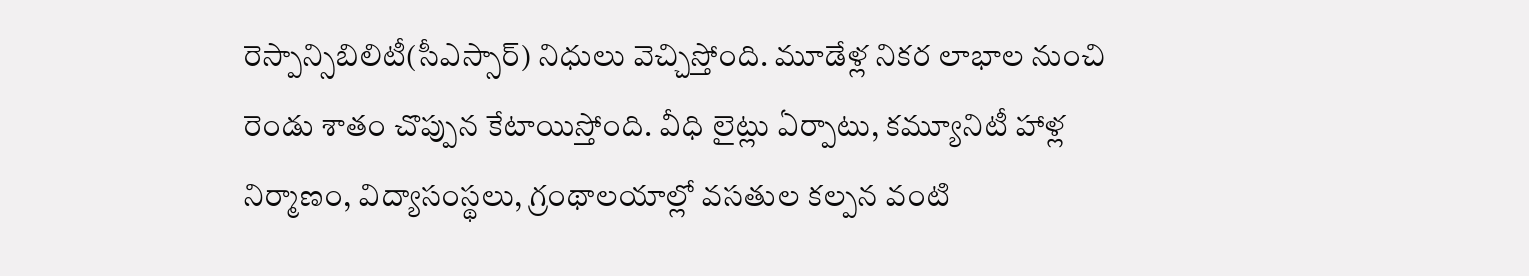రెస్పాన్సిబిలిటీ(సీఎస్సార్‌) నిధులు వెచ్చిస్తోంది. మూడేళ్ల నికర లాభాల నుంచి రెండు శాతం చొప్పున కేటాయిస్తోంది. వీధి లైట్లు ఏర్పాటు, కమ్యూనిటీ హాళ్ల నిర్మాణం, విద్యాసంస్థలు, గ్రంథాలయాల్లో వసతుల కల్పన వంటి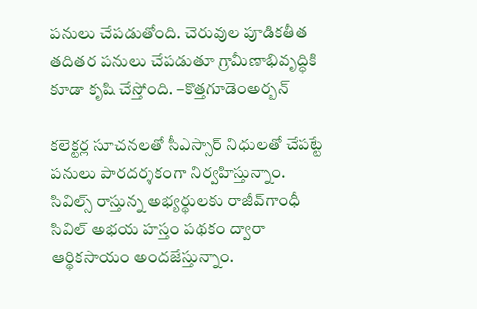పనులు చేపడుతోంది. చెరువుల పూడికతీత తదితర పనులు చేపడుతూ గ్రామీణాభివృద్ధికి కూడా కృషి చేస్తోంది. –కొత్తగూడెంఅర్బన్‌

కలెక్టర్ల సూచనలతో సీఎస్సార్‌ నిధులతో చేపట్టే పనులు పారదర్శకంగా నిర్వహిస్తున్నాం. సివిల్స్‌ రాస్తున్న అభ్యర్థులకు రాజీవ్‌గాంధీ సివిల్‌ అభయ హస్తం పథకం ద్వారా ఆర్థికసాయం అందజేస్తున్నాం.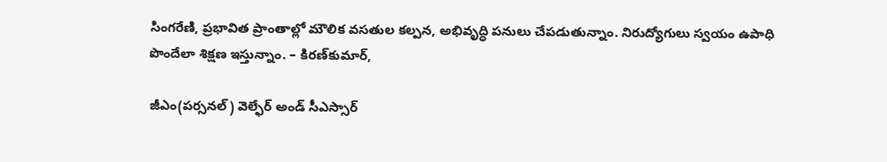సింగరేణి, ప్రభావిత ప్రాంతాల్లో మౌలిక వసతుల కల్పన, అభివృద్ధి పనులు చేపడుతున్నాం. నిరుద్యోగులు స్వయం ఉపాధి పొందేలా శిక్షణ ఇస్తున్నాం. – కిరణ్‌కుమార్‌,

జీఎం(పర్సనల్‌) వెల్ఫేర్‌ అండ్‌ సీఎస్సార్‌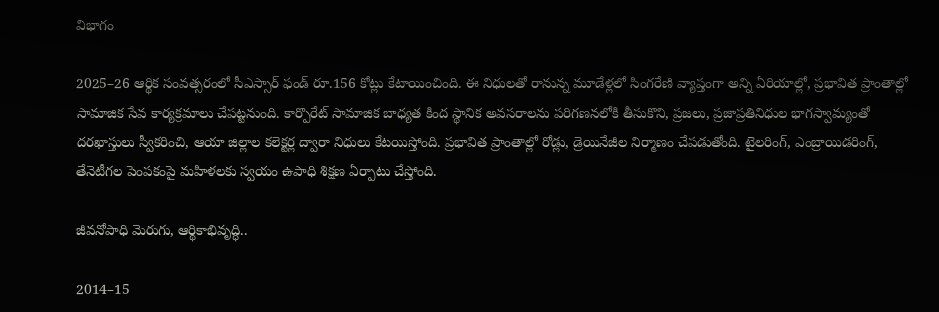విభాగం

2025–26 ఆర్థిక సంవత్సరంలో సీఎస్సార్‌ ఫండ్‌ రూ.156 కోట్లు కేటాయించింది. ఈ నిధులతో రానున్న మూడేళ్లలో సింగరేణి వ్యాప్తంగా అన్ని ఏరియాల్లో, ప్రభావిత ప్రాంతాల్లో సామాజిక సేవ కార్యక్రమాలు చేపట్టనుంది. కార్పొరేట్‌ సామాజిక బాధ్యత కింద స్థానిక అవసరాలను పరిగణనలోకి తీసుకొని, ప్రజలు, ప్రజాప్రతినిధుల భాగస్వామ్యంతో దరఖాస్తులు స్వీకరించి, ఆయా జిల్లాల కలెక్టర్ల ద్వారా నిధులు కేటయిస్తోంది. ప్రభావిత ప్రాంతాల్లో రోడ్లు, డ్రెయినేజీల నిర్మాణం చేపడుతోంది. టైలరింగ్‌, ఎంబ్రాయిడరింగ్‌, తేనెటీగల పెంపకంపై మహిళలకు స్వయం ఉపాధి శిక్షణ ఏర్పాటు చేస్తోంది.

జీవనోపాధి మెరుగు, ఆర్థికాభివృద్ధి..

2014–15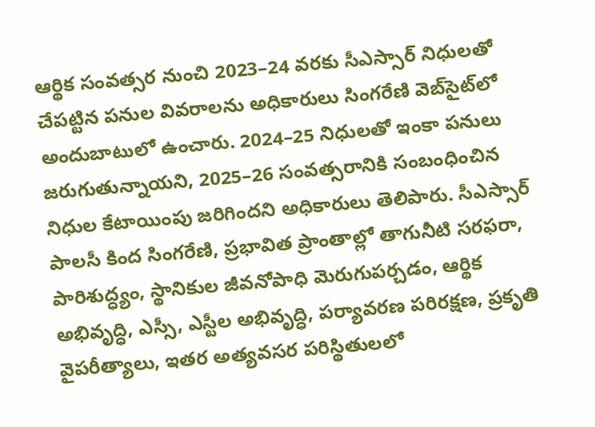ఆర్థిక సంవత్సర నుంచి 2023–24 వరకు సీఎస్సార్‌ నిధులతో చేపట్టిన పనుల వివరాలను అధికారులు సింగరేణి వెబ్‌సైట్‌లో అందుబాటులో ఉంచారు. 2024–25 నిధులతో ఇంకా పనులు జరుగుతున్నాయని, 2025–26 సంవత్సరానికి సంబంధించిన నిధుల కేటాయింపు జరిగిందని అధికారులు తెలిపారు. సీఎస్సార్‌ పాలసీ కింద సింగరేణి, ప్రభావిత ప్రాంతాల్లో తాగునీటి సరఫరా, పారిశుద్ధ్యం, స్థానికుల జీవనోపాధి మెరుగుపర్చడం, ఆర్థిక అభివృద్ధి, ఎస్సీ, ఎస్టీల అభివృద్ధి, పర్యావరణ పరిరక్షణ, ప్రకృతి వైపరీత్యాలు, ఇతర అత్యవసర పరిస్థితులలో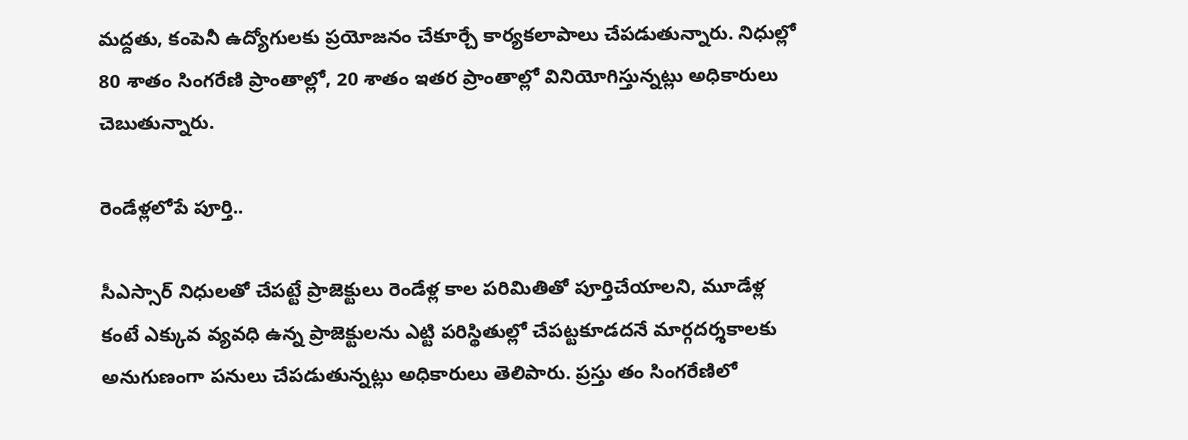మద్దతు, కంపెనీ ఉద్యోగులకు ప్రయోజనం చేకూర్చే కార్యకలాపాలు చేపడుతున్నారు. నిధుల్లో 80 శాతం సింగరేణి ప్రాంతాల్లో, 20 శాతం ఇతర ప్రాంతాల్లో వినియోగిస్తున్నట్లు అధికారులు చెబుతున్నారు.

రెండేళ్లలోపే పూర్తి..

సీఎస్సార్‌ నిధులతో చేపట్టే ప్రాజెక్టులు రెండేళ్ల కాల పరిమితితో పూర్తిచేయాలని, మూడేళ్ల కంటే ఎక్కువ వ్యవధి ఉన్న ప్రాజెక్టులను ఎట్టి పరిస్థితుల్లో చేపట్టకూడదనే మార్గదర్శకాలకు అనుగుణంగా పనులు చేపడుతున్నట్లు అధికారులు తెలిపారు. ప్రస్తు తం సింగరేణిలో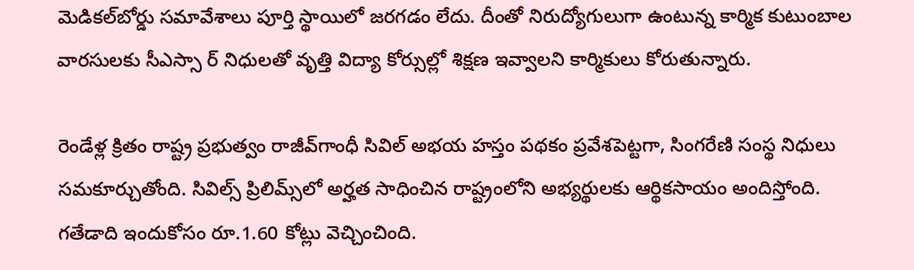మెడికల్‌బోర్డు సమావేశాలు పూర్తి స్థాయిలో జరగడం లేదు. దీంతో నిరుద్యోగులుగా ఉంటున్న కార్మిక కుటుంబాల వారసులకు సీఎస్సా ర్‌ నిధులతో వృత్తి విద్యా కోర్సుల్లో శిక్షణ ఇవ్వాలని కార్మికులు కోరుతున్నారు.

రెండేళ్ల క్రితం రాష్ట్ర ప్రభుత్వం రాజీవ్‌గాంధీ సివిల్‌ అభయ హస్తం పథకం ప్రవేశపెట్టగా, సింగరేణి సంస్థ నిధులు సమకూర్చుతోంది. సివిల్స్‌ ప్రిలిమ్స్‌లో అర్హత సాధించిన రాష్ట్రంలోని అభ్యర్థులకు ఆర్థికసాయం అందిస్తోంది. గతేడాది ఇందుకోసం రూ.1.60 కోట్లు వెచ్చించింది.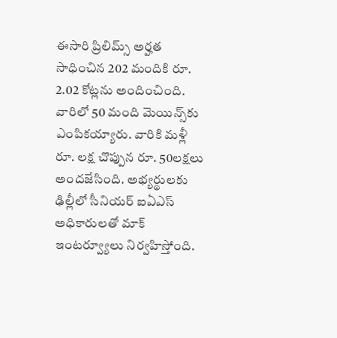ఈసారి ప్రిలిమ్స్‌ అర్హత సాధించిన 202 మందికి రూ. 2.02 కోట్లను అందించింది. వారిలో 50 మంది మెయిన్స్‌కు ఎంపికయ్యారు. వారికి మళ్లీ రూ. లక్ష చొప్పున రూ. 50లక్షలు అందజేసింది. అభ్యర్థులకు ఢిల్లీలో సీనియర్‌ ఐఏఎస్‌ అధికారులతో మాక్‌ ఇంటర్వ్యూలు నిర్వహిస్తోంది.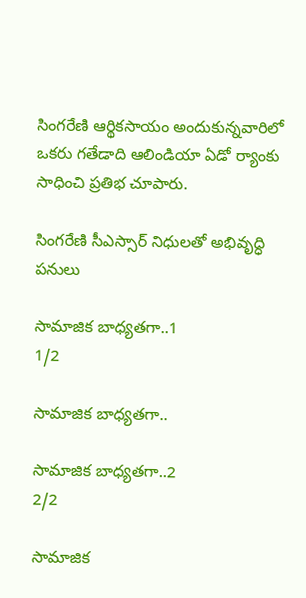సింగరేణి ఆర్థికసాయం అందుకున్నవారిలో ఒకరు గతేడాది ఆలిండియా ఏడో ర్యాంకు సాధించి ప్రతిభ చూపారు.

సింగరేణి సీఎస్సార్‌ నిధులతో అభివృద్ధి పనులు

సామాజిక బాధ్యతగా..1
1/2

సామాజిక బాధ్యతగా..

సామాజిక బాధ్యతగా..2
2/2

సామాజిక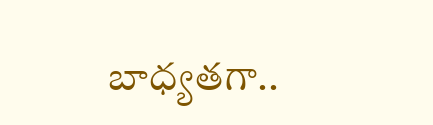బాధ్యతగా..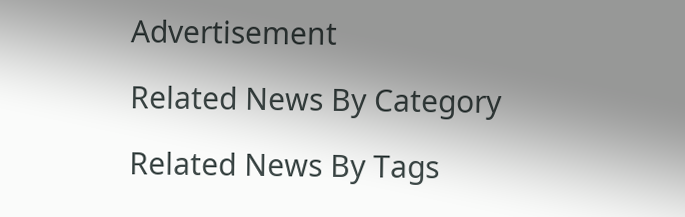Advertisement

Related News By Category

Related News By Tags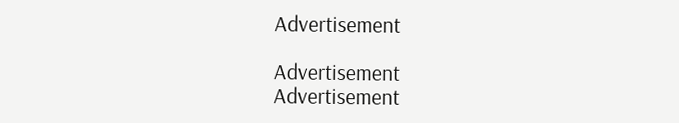Advertisement

Advertisement
Advertisement